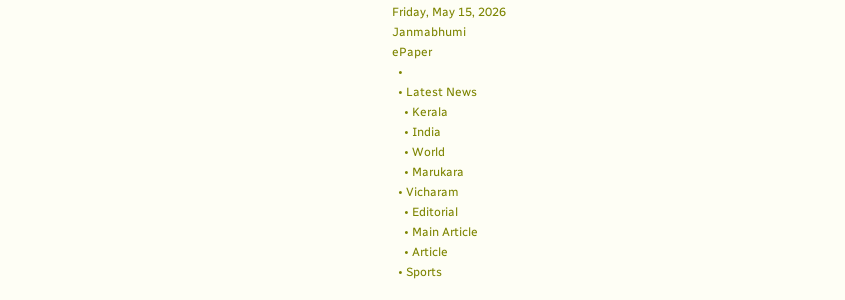Friday, May 15, 2026
Janmabhumi
ePaper
  •
  • Latest News
    • Kerala
    • India
    • World
    • Marukara
  • Vicharam
    • Editorial
    • Main Article
    • Article
  • Sports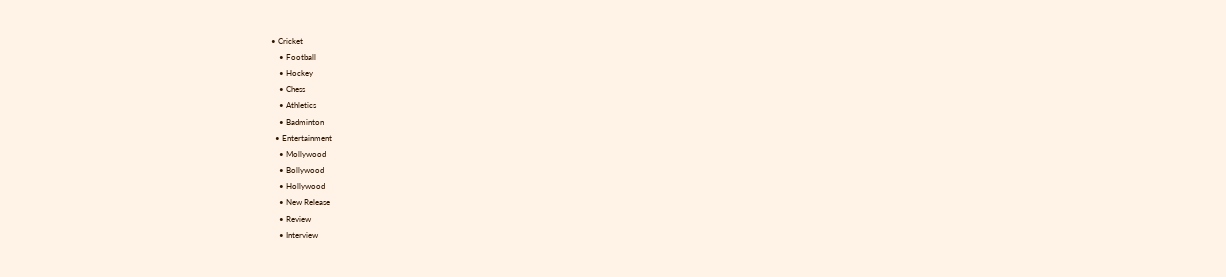• Cricket
    • Football
    • Hockey
    • Chess
    • Athletics
    • Badminton
  • Entertainment
    • Mollywood
    • Bollywood
    • Hollywood
    • New Release
    • Review
    • Interview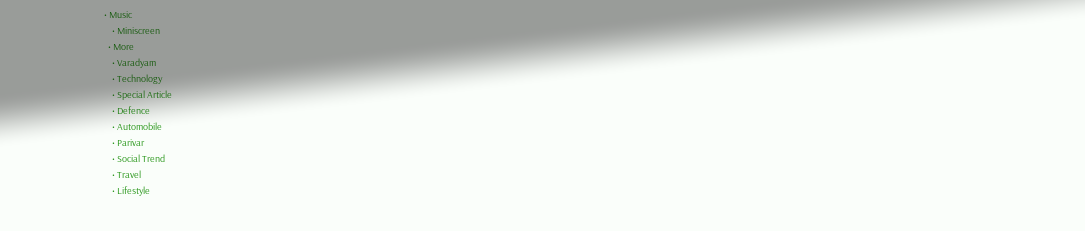• Music
    • Miniscreen
  • More
    • Varadyam
    • Technology
    • Special Article
    • Defence
    • Automobile
    • Parivar
    • Social Trend
    • Travel
    • Lifestyle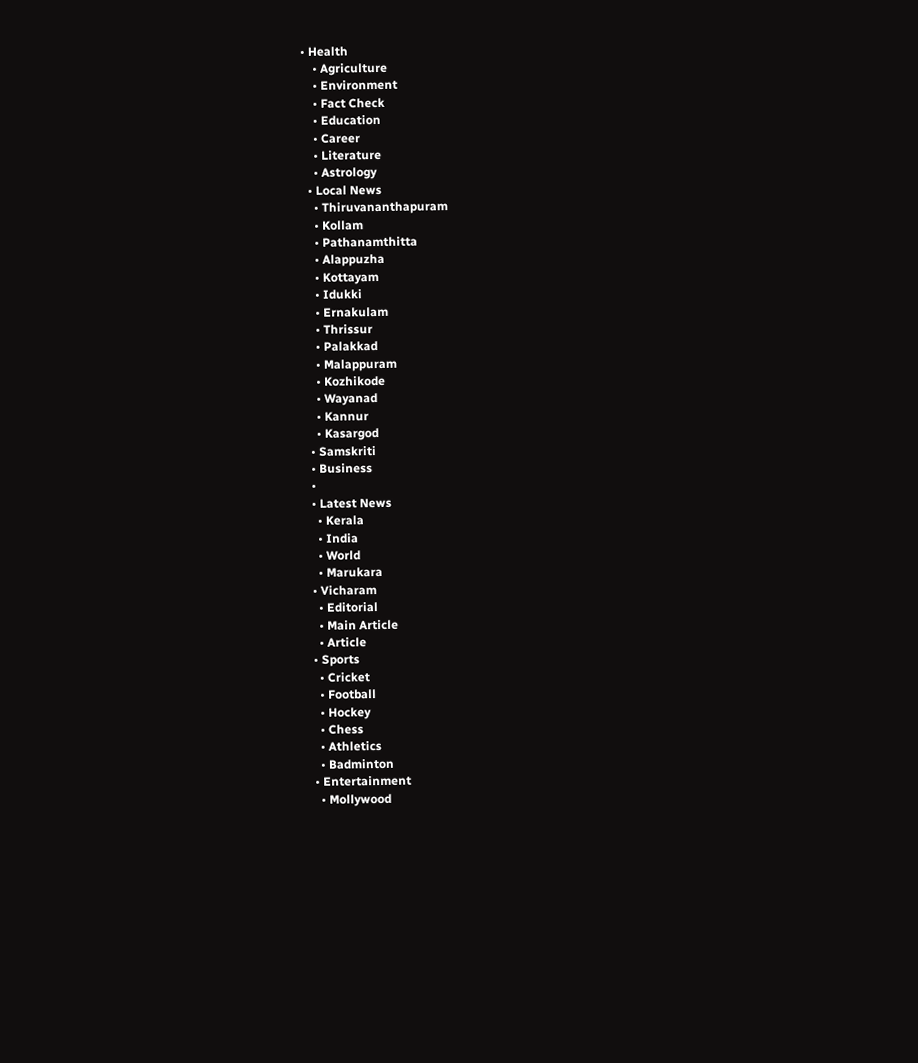• Health
    • Agriculture
    • Environment
    • Fact Check
    • Education
    • Career
    • Literature
    • Astrology
  • Local News
    • Thiruvananthapuram
    • Kollam
    • Pathanamthitta
    • Alappuzha
    • Kottayam
    • Idukki
    • Ernakulam
    • Thrissur
    • Palakkad
    • Malappuram
    • Kozhikode
    • Wayanad
    • Kannur
    • Kasargod
  • Samskriti
  • Business
  •
  • Latest News
    • Kerala
    • India
    • World
    • Marukara
  • Vicharam
    • Editorial
    • Main Article
    • Article
  • Sports
    • Cricket
    • Football
    • Hockey
    • Chess
    • Athletics
    • Badminton
  • Entertainment
    • Mollywood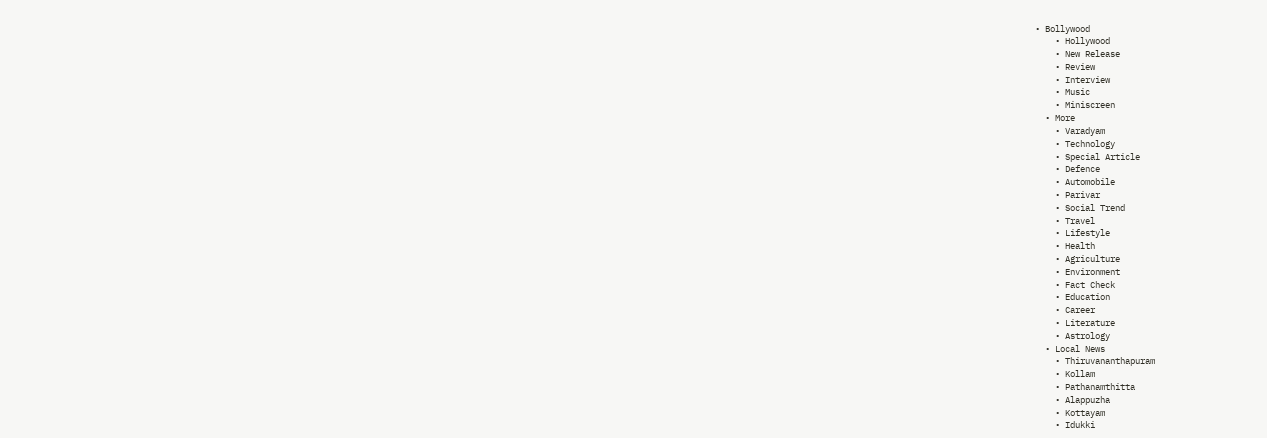• Bollywood
    • Hollywood
    • New Release
    • Review
    • Interview
    • Music
    • Miniscreen
  • More
    • Varadyam
    • Technology
    • Special Article
    • Defence
    • Automobile
    • Parivar
    • Social Trend
    • Travel
    • Lifestyle
    • Health
    • Agriculture
    • Environment
    • Fact Check
    • Education
    • Career
    • Literature
    • Astrology
  • Local News
    • Thiruvananthapuram
    • Kollam
    • Pathanamthitta
    • Alappuzha
    • Kottayam
    • Idukki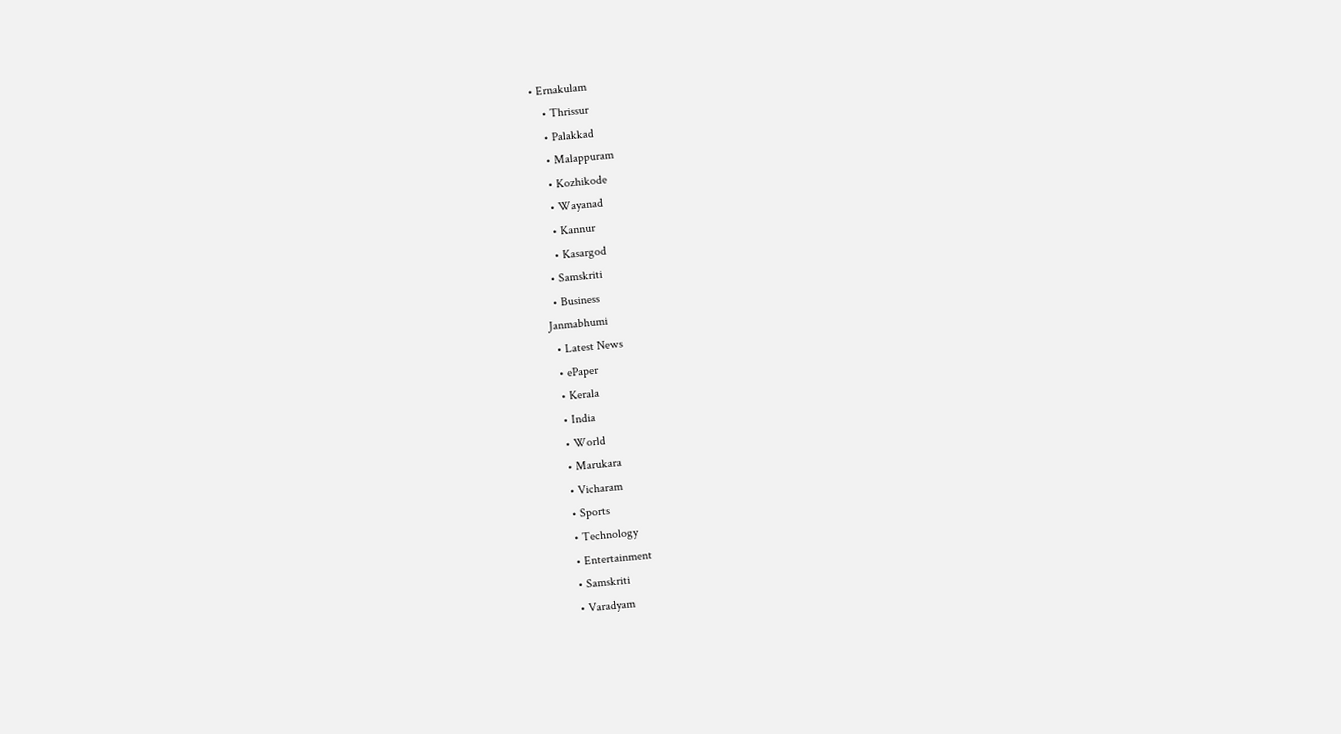• Ernakulam
    • Thrissur
    • Palakkad
    • Malappuram
    • Kozhikode
    • Wayanad
    • Kannur
    • Kasargod
  • Samskriti
  • Business
Janmabhumi
  • Latest News
  • ePaper
  • Kerala
  • India
  • World
  • Marukara
  • Vicharam
  • Sports
  • Technology
  • Entertainment
  • Samskriti
  • Varadyam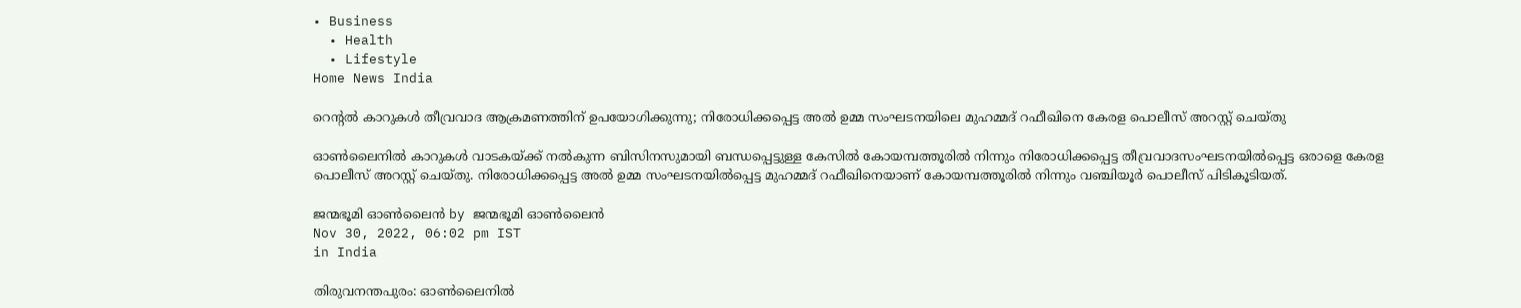• Business
  • Health
  • Lifestyle
Home News India

റെന്‍റല്‍ കാറുകള്‍ തീവ്രവാദ ആക്രമണത്തിന് ഉപയോഗിക്കുന്നു; നിരോധിക്കപ്പെട്ട അല്‍ ഉമ്മ സംഘടനയിലെ മുഹമ്മദ് റഫീഖിനെ കേരള പൊലീസ് അറസ്റ്റ് ചെയ്തു

ഓണ്‍ലൈനില്‍ കാറുകള്‍ വാടകയ്‌ക്ക് നല്‍കുന്ന ബിസിനസുമായി ബന്ധപ്പെട്ടുള്ള കേസില്‍ കോയമ്പത്തൂരില്‍ നിന്നും നിരോധിക്കപ്പെട്ട തീവ്രവാദസംഘടനയില്‍പ്പെട്ട ഒരാളെ കേരള പൊലീസ് അറസ്റ്റ് ചെയ്തു. നിരോധിക്കപ്പെട്ട അല്‍ ഉമ്മ സംഘടനയില്‍പ്പെട്ട മുഹമ്മദ് റഫീഖിനെയാണ് കോയമ്പത്തൂരില്‍ നിന്നും വഞ്ചിയൂര്‍ പൊലീസ് പിടികൂടിയത്.

ജന്മഭൂമി ഓണ്‍ലൈന്‍ by ജന്മഭൂമി ഓണ്‍ലൈന്‍
Nov 30, 2022, 06:02 pm IST
in India

തിരുവനന്തപുരം: ഓണ്‍ലൈനില്‍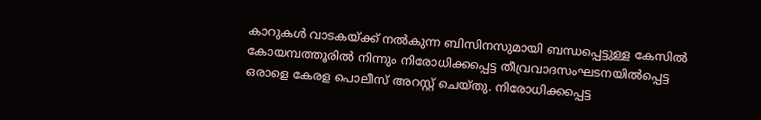കാറുകള്‍ വാടകയ്‌ക്ക് നല്‍കുന്ന ബിസിനസുമായി ബന്ധപ്പെട്ടുള്ള കേസില്‍ കോയമ്പത്തൂരില്‍ നിന്നും നിരോധിക്കപ്പെട്ട തീവ്രവാദസംഘടനയില്‍പ്പെട്ട ഒരാളെ കേരള പൊലീസ് അറസ്റ്റ് ചെയ്തു. നിരോധിക്കപ്പെട്ട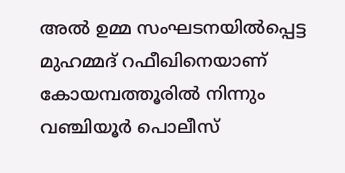അല്‍ ഉമ്മ സംഘടനയില്‍പ്പെട്ട മുഹമ്മദ് റഫീഖിനെയാണ് കോയമ്പത്തൂരില്‍ നിന്നും വഞ്ചിയൂര്‍ പൊലീസ്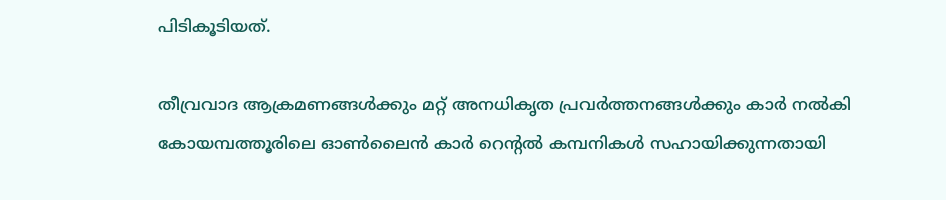പിടികൂടിയത്.

തീവ്രവാദ ആക്രമണങ്ങള്‍ക്കും മറ്റ് അനധികൃത പ്രവര്‍ത്തനങ്ങള്‍‍ക്കും കാര്‍ നല്‍കി കോയമ്പത്തൂരിലെ ഓണ്‍ലൈന്‍ കാര്‍ റെന്‍റല്‍ കമ്പനികള്‍ സഹായിക്കുന്നതായി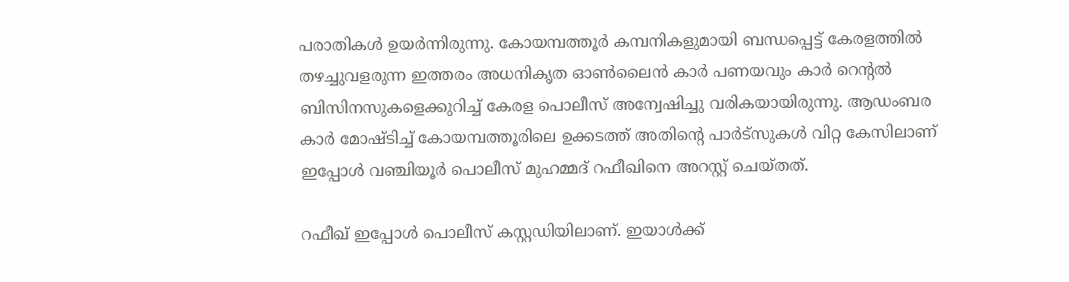പരാതികള്‍ ഉയര്‍ന്നിരുന്നു. കോയമ്പത്തൂര്‍ കമ്പനികളുമായി ബന്ധപ്പെട്ട് കേരളത്തില്‍ തഴച്ചുവളരുന്ന ഇത്തരം അധനികൃത ഓണ്‍ലൈന്‍ കാര്‍ പണയവും കാര്‍ റെന്‍റല്‍ ബിസിനസുകളെക്കുറിച്ച് കേരള പൊലീസ് അന്വേഷിച്ചു വരികയായിരുന്നു. ആഡംബര കാര്‍ മോഷ്ടിച്ച് കോയമ്പത്തൂരിലെ ഉക്കടത്ത് അതിന്റെ പാര്‍ട്സുകള്‍ വിറ്റ കേസിലാണ് ഇപ്പോള്‍ വഞ്ചിയൂര്‍ പൊലീസ് മുഹമ്മദ് റഫീഖിനെ അറസ്റ്റ് ചെയ്തത്.

റഫീഖ് ഇപ്പോള്‍ പൊലീസ് കസ്റ്റഡിയിലാണ്. ഇയാള്‍ക്ക്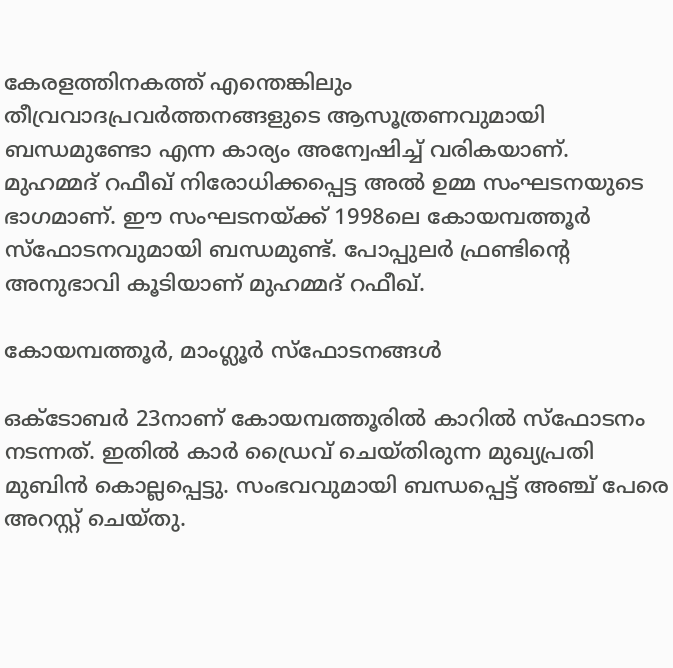കേരളത്തിനകത്ത് എന്തെങ്കിലും തീവ്രവാദപ്രവര്‍ത്തനങ്ങളുടെ ആസൂത്രണവുമായി ബന്ധമുണ്ടോ എന്ന കാര്യം അന്വേഷിച്ച് വരികയാണ്. മുഹമ്മദ് റഫീഖ് നിരോധിക്കപ്പെട്ട അല്‍ ഉമ്മ സംഘടനയുടെ ഭാഗമാണ്. ഈ സംഘടനയ്‌ക്ക് 1998ലെ കോയമ്പത്തൂര്‍ സ്ഫോടനവുമായി ബന്ധമുണ്ട്. പോപ്പുലര്‍ ഫ്രണ്ടിന്റെ അനുഭാവി കൂടിയാണ് മുഹമ്മദ് റഫീഖ്.

കോയമ്പത്തൂര്‍, മാംഗ്ലൂര്‍ സ്ഫോടനങ്ങള്‍

ഒക്ടോബര്‍ 23നാണ് കോയമ്പത്തൂരില്‍ കാറില്‍ സ്ഫോടനം നടന്നത്. ഇതില്‍ കാര്‍ ഡ്രൈവ് ചെയ്തിരുന്ന മുഖ്യപ്രതി മുബിന്‍ കൊല്ലപ്പെട്ടു. സംഭവവുമായി ബന്ധപ്പെട്ട് അഞ്ച് പേരെ അറസ്റ്റ് ചെയ്തു.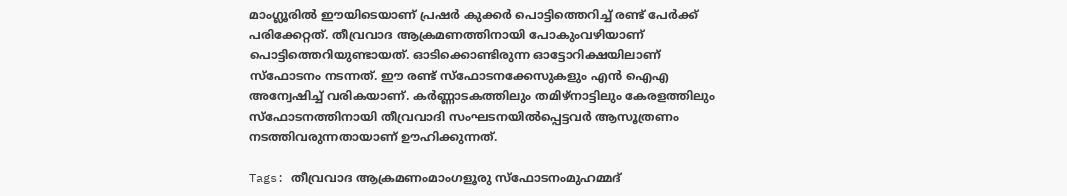മാംഗ്ലൂരില്‍ ഈയിടെയാണ് പ്രഷര്‍ കുക്കര്‍ പൊട്ടിത്തെറിച്ച് രണ്ട് പേര്‍ക്ക് പരിക്കേറ്റത്. തീവ്രവാദ ആക്രമണത്തിനായി പോകുംവഴിയാണ് പൊട്ടിത്തെറിയുണ്ടായത്. ഓടിക്കൊണ്ടിരുന്ന ഓട്ടോറിക്ഷയിലാണ് സ്ഫോടനം നടന്നത്. ഈ രണ്ട് സ്ഫോടനക്കേസുകളും എന്‍ ഐഎ അന്വേഷിച്ച് വരികയാണ്. കര്‍ണ്ണാടകത്തിലും തമിഴ്നാട്ടിലും കേരളത്തിലും സ്ഫോടനത്തിനായി തീവ്രവാദി സംഘടനയില്‍പ്പെട്ടവര്‍ ആസൂത്രണം നടത്തിവരുന്നതായാണ് ഊഹിക്കുന്നത്.

Tags: തീവ്രവാദ ആക്രമണംമാംഗളൂരു സ്ഫോടനംമുഹമ്മദ്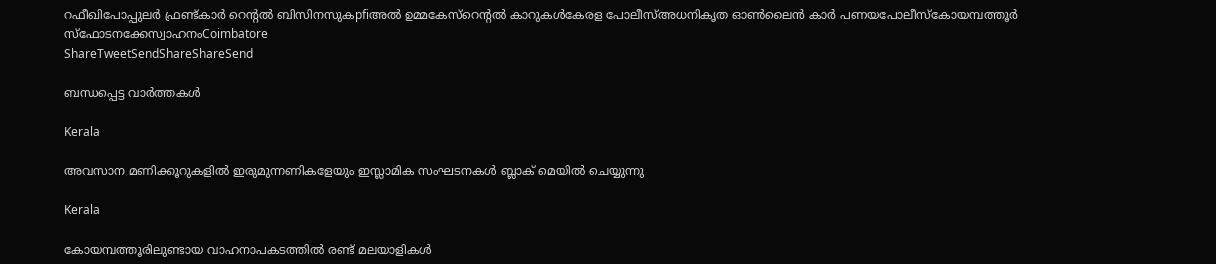റഫീഖിപോപ്പുലര്‍ ഫ്രണ്ട്കാര്‍ റെന്‍റല്‍ ബിസിനസുകpfiഅല്‍ ഉമ്മകേസ്റെന്‍റല്‍ കാറുകള്‍കേരള പോലീസ്അധനികൃത ഓണ്‍ലൈന്‍ കാര്‍ പണയപോലീസ്കോയമ്പത്തൂര്‍ സ്ഫോടനക്കേസ്വാഹനംCoimbatore
ShareTweetSendShareShareSend

ബന്ധപ്പെട്ട വാര്‍ത്തകള്‍

Kerala

അവസാന മണിക്കൂറുകളിൽ ഇരുമുന്നണികളേയും ഇസ്ലാമിക സംഘടനകൾ ബ്ലാക് മെയിൽ ചെയ്യുന്നു

Kerala

കോയമ്പത്തൂരിലുണ്ടായ വാഹനാപകടത്തിൽ രണ്ട് മലയാളികള്‍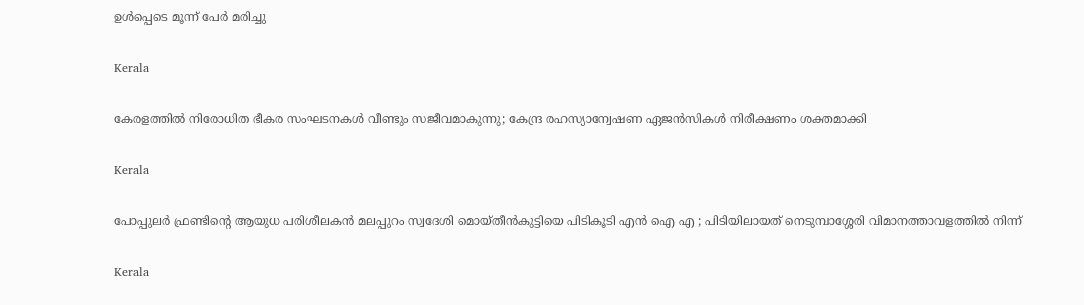ഉള്‍പ്പെടെ മൂന്ന് പേർ മരിച്ചു

Kerala

കേരളത്തിൽ നിരോധിത ഭീകര സംഘടനകള്‍ വീണ്ടും സജീവമാകുന്നു; കേന്ദ്ര രഹസ്യാന്വേഷണ ഏജന്‍സികള്‍ നിരീക്ഷണം ശക്തമാക്കി

Kerala

പോപ്പുലർ ഫ്രണ്ടിന്റെ ആയുധ പരിശീലകൻ മലപ്പുറം സ്വദേശി മൊയ്തീൻകുട്ടിയെ പിടികൂടി എൻ ഐ എ ; പിടിയിലായത് നെടുമ്പാശ്ശേരി വിമാനത്താവളത്തിൽ നിന്ന്

Kerala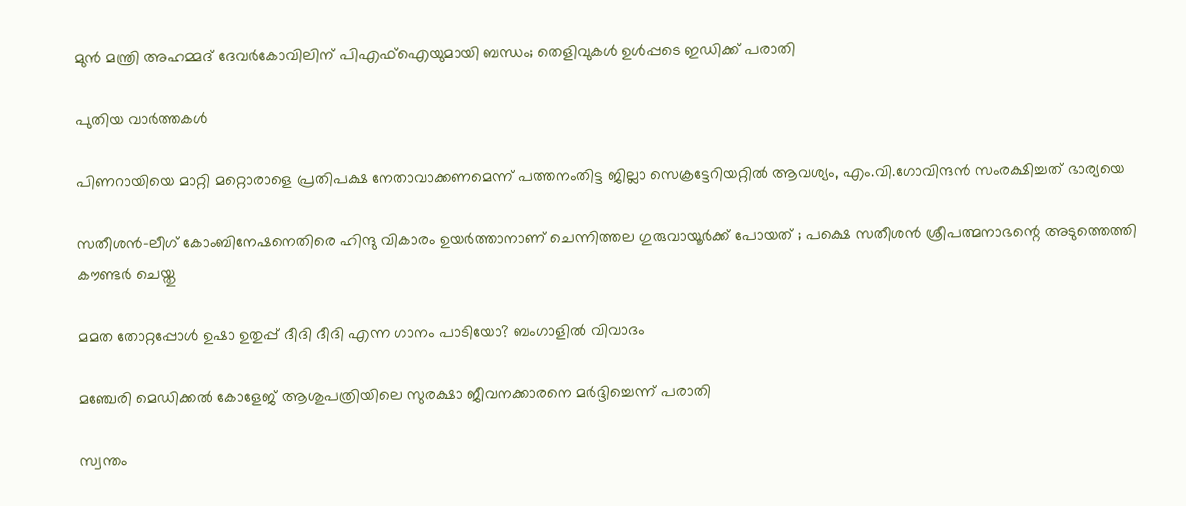മുന്‍ മന്ത്രി അഹമ്മദ് ദേവര്‍കോവിലിന് പിഎഫ്‌ഐയുമായി ബന്ധം; തെളിവുകള്‍ ഉള്‍പ്പടെ ഇഡിക്ക് പരാതി

പുതിയ വാര്‍ത്തകള്‍

പിണറായിയെ മാറ്റി മറ്റൊരാളെ പ്രതിപക്ഷ നേതാവാക്കണമെന്ന് പത്തനംതിട്ട ജില്ലാ സെക്രട്ടേറിയറ്റില്‍ ആവശ്യം, എം.വി.ഗോവിന്ദന്‍ സംരക്ഷിച്ചത് ഭാര്യയെ

സതീശന്‍-ലീഗ് കോംബിനേഷനെതിരെ ഹിന്ദു വികാരം ഉയര്‍ത്താനാണ് ചെന്നിത്തല ഗുരുവായൂര്‍ക്ക് പോയത് ; പക്ഷെ സതീശന്‍ ശ്രീപത്മനാഭന്റെ അടുത്തെത്തി കൗണ്ടര്‍ ചെയ്തു

മമത തോറ്റപ്പോള്‍ ഉഷാ ഉതുപ്പ് ദീദി ദീദി എന്ന ഗാനം പാടിയോ? ബംഗാളില്‍ വിവാദം

മഞ്ചേരി മെഡിക്കല്‍ കോളേജ് ആശുപത്രിയിലെ സുരക്ഷാ ജീവനക്കാരനെ മര്‍ദ്ദിച്ചെന്ന് പരാതി

സ്വന്തം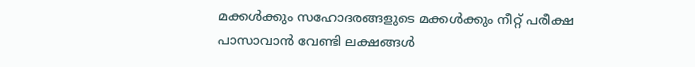മക്കള്‍ക്കും സഹോദരങ്ങളുടെ മക്കള്‍ക്കും നീറ്റ് പരീക്ഷ പാസാവാന്‍ വേണ്ടി ലക്ഷങ്ങള്‍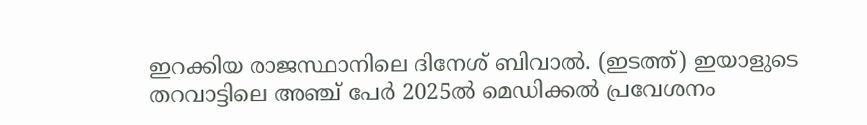ഇറക്കിയ രാജസ്ഥാനിലെ ദിനേശ് ബിവാല്‍. (ഇടത്ത്) ഇയാളുടെ തറവാട്ടിലെ അഞ്ച് പേര്‍ 2025ല്‍ മെഡിക്കല്‍ പ്രവേശനം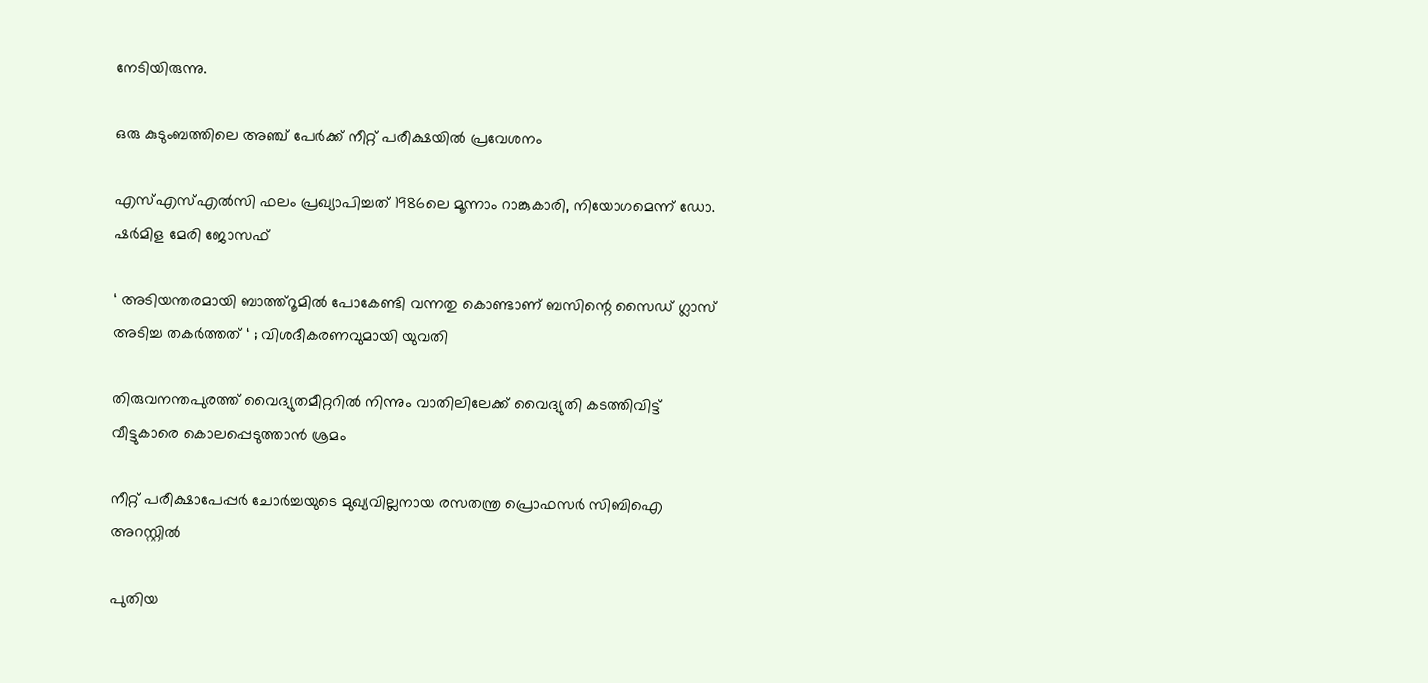നേടിയിരുന്നു.

ഒരു കുടുംബത്തിലെ അഞ്ച് പേര്‍ക്ക് നീറ്റ് പരീക്ഷയില്‍ പ്രവേശനം

എസ്എസ്എല്‍സി ഫലം പ്രഖ്യാപിച്ചത് 1986ലെ മൂന്നാം റാങ്കുകാരി, നിയോഗമെന്ന് ഡോ. ഷര്‍മിള മേരി ജോസഫ്

‘ അടിയന്തരമായി ബാത്ത്റൂമില്‍ പോകേണ്ടി വന്നതു കൊണ്ടാണ് ബസിന്റെ സൈഡ് ഗ്ലാസ് അടിച്ച തകര്‍ത്തത് ‘ ; വിശദീകരണവുമായി യുവതി

തിരുവനന്തപുരത്ത് വൈദ്യുതമീറ്ററില്‍ നിന്നും വാതിലിലേക്ക് വൈദ്യുതി കടത്തിവിട്ട് വീട്ടുകാരെ കൊലപ്പെടുത്താന്‍ ശ്രമം

നീറ്റ് പരീക്ഷാപേപ്പര്‍ ചോര്‍ച്ചയുടെ മുഖ്യവില്ലനായ രസതന്ത്ര പ്രൊഫസര്‍ സിബിഐ അറസ്റ്റില്‍

പുതിയ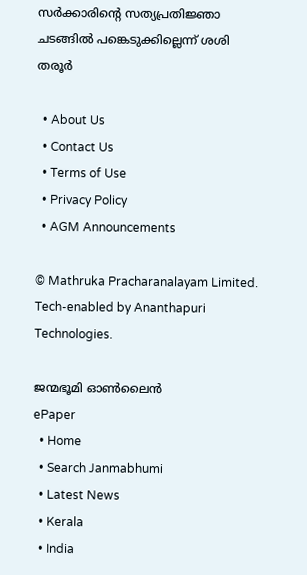സര്‍ക്കാരിന്റെ സത്യപ്രതിജ്ഞാ ചടങ്ങില്‍ പങ്കെടുക്കില്ലെന്ന് ശശി തരൂര്‍

  • About Us
  • Contact Us
  • Terms of Use
  • Privacy Policy
  • AGM Announcements

© Mathruka Pracharanalayam Limited.
Tech-enabled by Ananthapuri Technologies.

ജന്മഭൂമി ഓണ്‍ലൈന്‍
ePaper
  • Home
  • Search Janmabhumi
  • Latest News
  • Kerala
  • India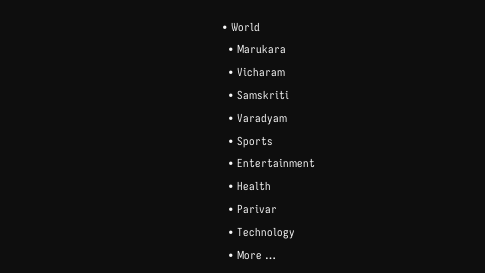• World
  • Marukara
  • Vicharam
  • Samskriti
  • Varadyam
  • Sports
  • Entertainment
  • Health
  • Parivar
  • Technology
  • More …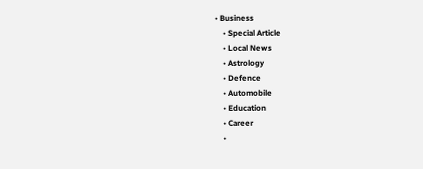• Business
    • Special Article
    • Local News
    • Astrology
    • Defence
    • Automobile
    • Education
    • Career
    •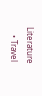Literature
    • Travel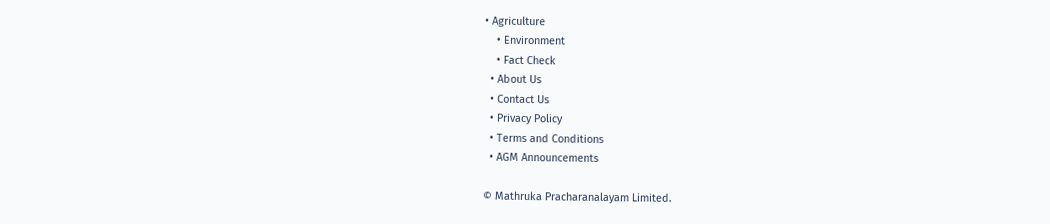• Agriculture
    • Environment
    • Fact Check
  • About Us
  • Contact Us
  • Privacy Policy
  • Terms and Conditions
  • AGM Announcements

© Mathruka Pracharanalayam Limited.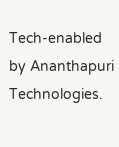Tech-enabled by Ananthapuri Technologies.